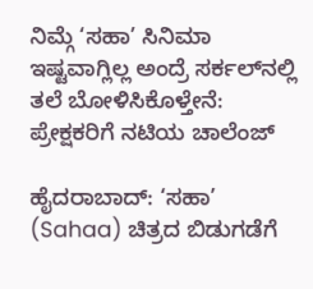ನಿಮ್ಗೆ ‘ಸಹಾ’ ಸಿನಿಮಾ ಇಷ್ಟವಾಗ್ಲಿಲ್ಲ ಅಂದ್ರೆ ಸರ್ಕಲ್‌ನಲ್ಲಿ ತಲೆ ಬೋಳಿಸಿಕೊಳ್ತೇನೆ: ಪ್ರೇಕ್ಷಕರಿಗೆ ನಟಿಯ ಚಾಲೆಂಜ್

ಹೈದರಾಬಾದ್: ‘ಸಹಾ’ (Sahaa) ಚಿತ್ರದ ಬಿಡುಗಡೆಗೆ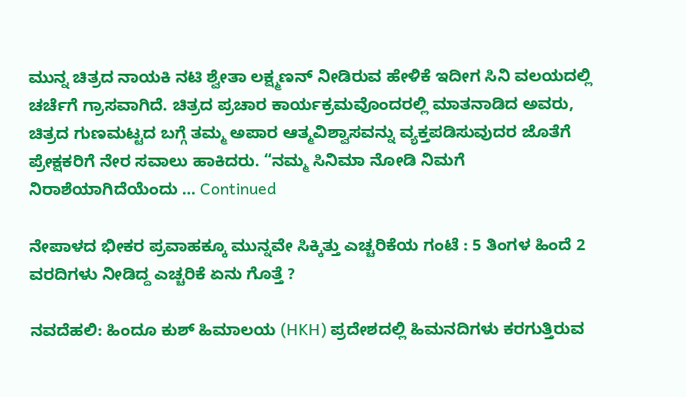ಮುನ್ನ ಚಿತ್ರದ ನಾಯಕಿ ನಟಿ ಶ್ವೇತಾ ಲಕ್ಷ್ಮಣನ್‌ ನೀಡಿರುವ ಹೇಳಿಕೆ ಇದೀಗ ಸಿನಿ ವಲಯದಲ್ಲಿ ಚರ್ಚೆಗೆ ಗ್ರಾಸವಾಗಿದೆ. ಚಿತ್ರದ ಪ್ರಚಾರ ಕಾರ್ಯಕ್ರಮವೊಂದರಲ್ಲಿ ಮಾತನಾಡಿದ ಅವರು, ಚಿತ್ರದ ಗುಣಮಟ್ಟದ ಬಗ್ಗೆ ತಮ್ಮ ಅಪಾರ ಆತ್ಮವಿಶ್ವಾಸವನ್ನು ವ್ಯಕ್ತಪಡಿಸುವುದರ ಜೊತೆಗೆ ಪ್ರೇಕ್ಷಕರಿಗೆ ನೇರ ಸವಾಲು ಹಾಕಿದರು. “ನಮ್ಮ ಸಿನಿಮಾ ನೋಡಿ ನಿಮಗೆ ನಿರಾಶೆಯಾಗಿದೆಯೆಂದು … Continued

ನೇಪಾಳದ ಭೀಕರ ಪ್ರವಾಹಕ್ಕೂ ಮುನ್ನವೇ ಸಿಕ್ಕಿತ್ತು ಎಚ್ಚರಿಕೆಯ ಗಂಟೆ : 5 ತಿಂಗಳ ಹಿಂದೆ 2 ವರದಿಗಳು ನೀಡಿದ್ದ ಎಚ್ಚರಿಕೆ ಏನು ಗೊತ್ತೆ ?

ನವದೆಹಲಿ: ಹಿಂದೂ ಕುಶ್ ಹಿಮಾಲಯ (HKH) ಪ್ರದೇಶದಲ್ಲಿ ಹಿಮನದಿಗಳು ಕರಗುತ್ತಿರುವ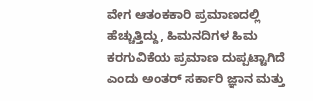ವೇಗ ಆತಂಕಕಾರಿ ಪ್ರಮಾಣದಲ್ಲಿ ಹೆಚ್ಚುತ್ತಿದ್ದು, ಹಿಮನದಿಗಳ ಹಿಮ ಕರಗುವಿಕೆಯ ಪ್ರಮಾಣ ದುಪ್ಪಟ್ಟಾಗಿದೆ ಎಂದು ಅಂತರ್‌ ಸರ್ಕಾರಿ ಜ್ಞಾನ ಮತ್ತು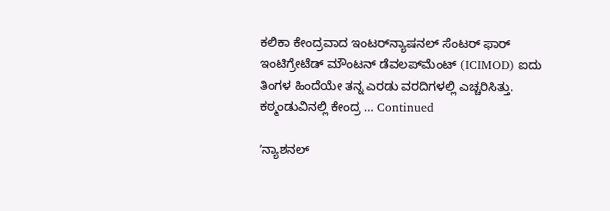ಕಲಿಕಾ ಕೇಂದ್ರವಾದ ಇಂಟರ್‌ನ್ಯಾಷನಲ್ ಸೆಂಟರ್ ಫಾರ್ ಇಂಟಿಗ್ರೇಟೆಡ್ ಮೌಂಟನ್ ಡೆವಲಪ್‌ಮೆಂಟ್ (ICIMOD) ಐದು ತಿಂಗಳ ಹಿಂದೆಯೇ ತನ್ನ ಎರಡು ವರದಿಗಳಲ್ಲಿ ಎಚ್ಚರಿಸಿತ್ತು. ಕಠ್ಮಂಡುವಿನಲ್ಲಿ ಕೇಂದ್ರ … Continued

ʼನ್ಯಾಶನಲ್‌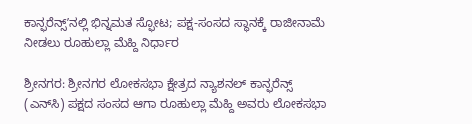ಕಾನ್ಫರೆನ್ಸ್ʼನಲ್ಲಿ ಭಿನ್ನಮತ ಸ್ಫೋಟ; ಪಕ್ಷ-ಸಂಸದ ಸ್ಥಾನಕ್ಕೆ ರಾಜೀನಾಮೆ ನೀಡಲು ರೂಹುಲ್ಲಾ ಮೆಹ್ದಿ ನಿರ್ಧಾರ

ಶ್ರೀನಗರ: ಶ್ರೀನಗರ ಲೋಕಸಭಾ ಕ್ಷೇತ್ರದ ನ್ಯಾಶನಲ್‌ ಕಾನ್ಫರೆನ್ಸ್ (ಎನ್‌ಸಿ) ಪಕ್ಷದ ಸಂಸದ ಆಗಾ ರೂಹುಲ್ಲಾ ಮೆಹ್ದಿ ಅವರು ಲೋಕಸಭಾ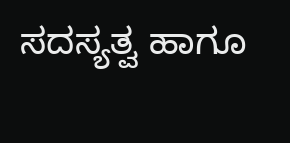ಸದಸ್ಯತ್ವ ಹಾಗೂ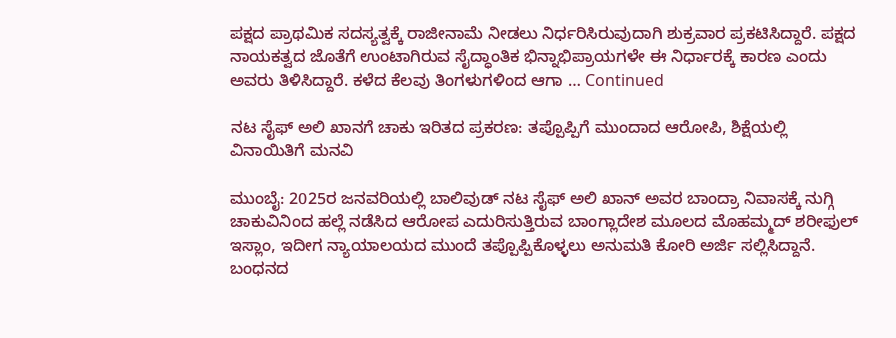ಪಕ್ಷದ ಪ್ರಾಥಮಿಕ ಸದಸ್ಯತ್ವಕ್ಕೆ ರಾಜೀನಾಮೆ ನೀಡಲು ನಿರ್ಧರಿಸಿರುವುದಾಗಿ ಶುಕ್ರವಾರ ಪ್ರಕಟಿಸಿದ್ದಾರೆ. ಪಕ್ಷದ ನಾಯಕತ್ವದ ಜೊತೆಗೆ ಉಂಟಾಗಿರುವ ಸೈದ್ಧಾಂತಿಕ ಭಿನ್ನಾಭಿಪ್ರಾಯಗಳೇ ಈ ನಿರ್ಧಾರಕ್ಕೆ ಕಾರಣ ಎಂದು ಅವರು ತಿಳಿಸಿದ್ದಾರೆ. ಕಳೆದ ಕೆಲವು ತಿಂಗಳುಗಳಿಂದ ಆಗಾ … Continued

ನಟ ಸೈಫ್ ಅಲಿ ಖಾನಗೆ ಚಾಕು ಇರಿತದ ಪ್ರಕರಣ: ತಪ್ಪೊಪ್ಪಿಗೆ ಮುಂದಾದ ಆರೋಪಿ, ಶಿಕ್ಷೆಯಲ್ಲಿ ವಿನಾಯಿತಿಗೆ ಮನವಿ

ಮುಂಬೈ: 2025ರ ಜನವರಿಯಲ್ಲಿ ಬಾಲಿವುಡ್ ನಟ ಸೈಫ್ ಅಲಿ ಖಾನ್ ಅವರ ಬಾಂದ್ರಾ ನಿವಾಸಕ್ಕೆ ನುಗ್ಗಿ ಚಾಕುವಿನಿಂದ ಹಲ್ಲೆ ನಡೆಸಿದ ಆರೋಪ ಎದುರಿಸುತ್ತಿರುವ ಬಾಂಗ್ಲಾದೇಶ ಮೂಲದ ಮೊಹಮ್ಮದ್ ಶರೀಫುಲ್ ಇಸ್ಲಾಂ, ಇದೀಗ ನ್ಯಾಯಾಲಯದ ಮುಂದೆ ತಪ್ಪೊಪ್ಪಿಕೊಳ್ಳಲು ಅನುಮತಿ ಕೋರಿ ಅರ್ಜಿ ಸಲ್ಲಿಸಿದ್ದಾನೆ. ಬಂಧನದ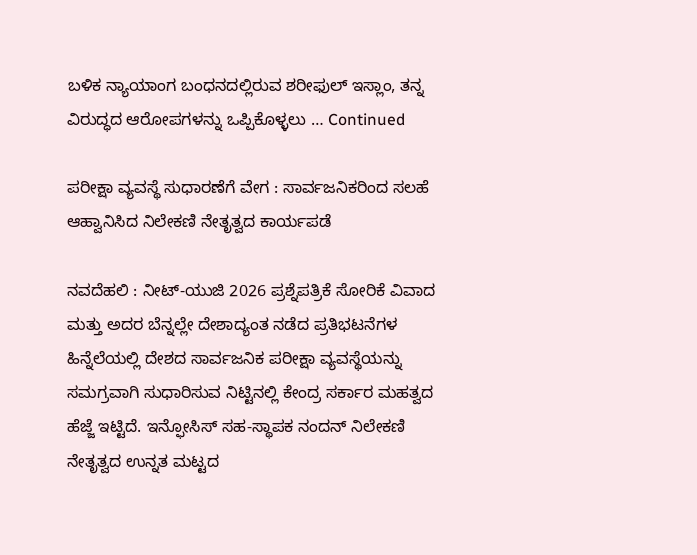ಬಳಿಕ ನ್ಯಾಯಾಂಗ ಬಂಧನದಲ್ಲಿರುವ ಶರೀಫುಲ್ ಇಸ್ಲಾಂ, ತನ್ನ ವಿರುದ್ಧದ ಆರೋಪಗಳನ್ನು ಒಪ್ಪಿಕೊಳ್ಳಲು … Continued

ಪರೀಕ್ಷಾ ವ್ಯವಸ್ಥೆ ಸುಧಾರಣೆಗೆ ವೇಗ : ಸಾರ್ವಜನಿಕರಿಂದ ಸಲಹೆ ಆಹ್ವಾನಿಸಿದ ನಿಲೇಕಣಿ ನೇತೃತ್ವದ ಕಾರ್ಯಪಡೆ

ನವದೆಹಲಿ : ನೀಟ್-ಯುಜಿ 2026 ಪ್ರಶ್ನೆಪತ್ರಿಕೆ ಸೋರಿಕೆ ವಿವಾದ ಮತ್ತು ಅದರ ಬೆನ್ನಲ್ಲೇ ದೇಶಾದ್ಯಂತ ನಡೆದ ಪ್ರತಿಭಟನೆಗಳ ಹಿನ್ನೆಲೆಯಲ್ಲಿ ದೇಶದ ಸಾರ್ವಜನಿಕ ಪರೀಕ್ಷಾ ವ್ಯವಸ್ಥೆಯನ್ನು ಸಮಗ್ರವಾಗಿ ಸುಧಾರಿಸುವ ನಿಟ್ಟಿನಲ್ಲಿ ಕೇಂದ್ರ ಸರ್ಕಾರ ಮಹತ್ವದ ಹೆಜ್ಜೆ ಇಟ್ಟಿದೆ. ಇನ್ಫೋಸಿಸ್ ಸಹ-ಸ್ಥಾಪಕ ನಂದನ್ ನಿಲೇಕಣಿ ನೇತೃತ್ವದ ಉನ್ನತ ಮಟ್ಟದ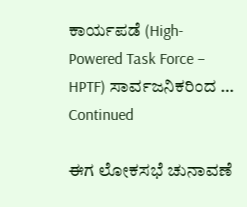ಕಾರ್ಯಪಡೆ (High-Powered Task Force – HPTF) ಸಾರ್ವಜನಿಕರಿಂದ … Continued

ಈಗ ಲೋಕಸಭೆ ಚುನಾವಣೆ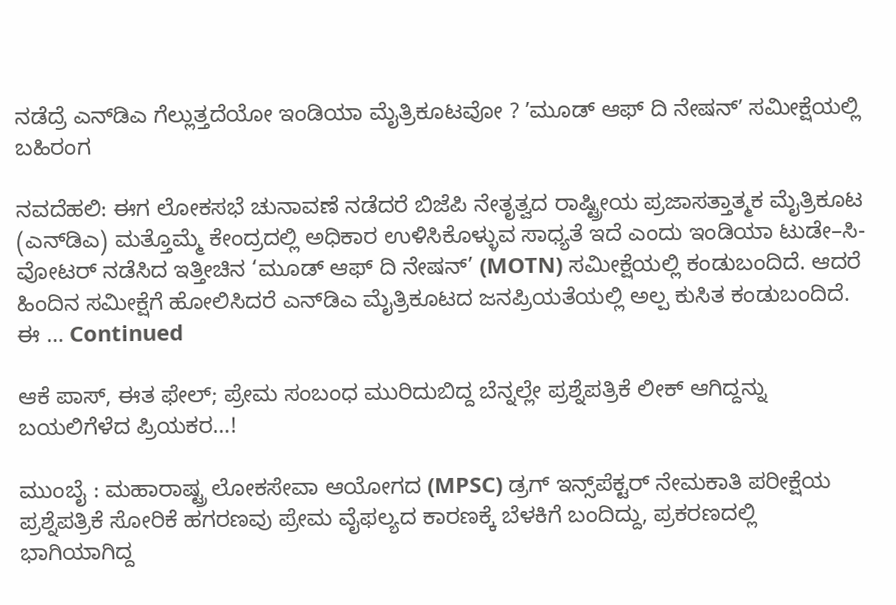ನಡೆದ್ರೆ ಎನ್‌ಡಿಎ ಗೆಲ್ಲುತ್ತದೆಯೋ ಇಂಡಿಯಾ ಮೈತ್ರಿಕೂಟವೋ ? ʼಮೂಡ್ ಆಫ್ ದಿ ನೇಷನ್ʼ ಸಮೀಕ್ಷೆಯಲ್ಲಿ ಬಹಿರಂಗ

ನವದೆಹಲಿ: ಈಗ ಲೋಕಸಭೆ ಚುನಾವಣೆ ನಡೆದರೆ ಬಿಜೆಪಿ ನೇತೃತ್ವದ ರಾಷ್ಟ್ರೀಯ ಪ್ರಜಾಸತ್ತಾತ್ಮಕ ಮೈತ್ರಿಕೂಟ (ಎನ್‌ಡಿಎ) ಮತ್ತೊಮ್ಮೆ ಕೇಂದ್ರದಲ್ಲಿ ಅಧಿಕಾರ ಉಳಿಸಿಕೊಳ್ಳುವ ಸಾಧ್ಯತೆ ಇದೆ ಎಂದು ಇಂಡಿಯಾ ಟುಡೇ–ಸಿ-ವೋಟರ್ ನಡೆಸಿದ ಇತ್ತೀಚಿನ ‘ಮೂಡ್ ಆಫ್ ದಿ ನೇಷನ್’ (MOTN) ಸಮೀಕ್ಷೆಯಲ್ಲಿ ಕಂಡುಬಂದಿದೆ. ಆದರೆ ಹಿಂದಿನ ಸಮೀಕ್ಷೆಗೆ ಹೋಲಿಸಿದರೆ ಎನ್‌ಡಿಎ ಮೈತ್ರಿಕೂಟದ ಜನಪ್ರಿಯತೆಯಲ್ಲಿ ಅಲ್ಪ ಕುಸಿತ ಕಂಡುಬಂದಿದೆ. ಈ … Continued

ಆಕೆ ಪಾಸ್‌, ಈತ ಫೇಲ್‌; ಪ್ರೇಮ ಸಂಬಂಧ ಮುರಿದುಬಿದ್ದ ಬೆನ್ನಲ್ಲೇ ಪ್ರಶ್ನೆಪತ್ರಿಕೆ ಲೀಕ್‌ ಆಗಿದ್ದನ್ನು ಬಯಲಿಗೆಳೆದ ಪ್ರಿಯಕರ…!

ಮುಂಬೈ : ಮಹಾರಾಷ್ಟ್ರ ಲೋಕಸೇವಾ ಆಯೋಗದ (MPSC) ಡ್ರಗ್‌ ಇನ್ಸ್‌ಪೆಕ್ಟರ್‌ ನೇಮಕಾತಿ ಪರೀಕ್ಷೆಯ ಪ್ರಶ್ನೆಪತ್ರಿಕೆ ಸೋರಿಕೆ ಹಗರಣವು ಪ್ರೇಮ ವೈಫಲ್ಯದ ಕಾರಣಕ್ಕೆ ಬೆಳಕಿಗೆ ಬಂದಿದ್ದು, ಪ್ರಕರಣದಲ್ಲಿ ಭಾಗಿಯಾಗಿದ್ದ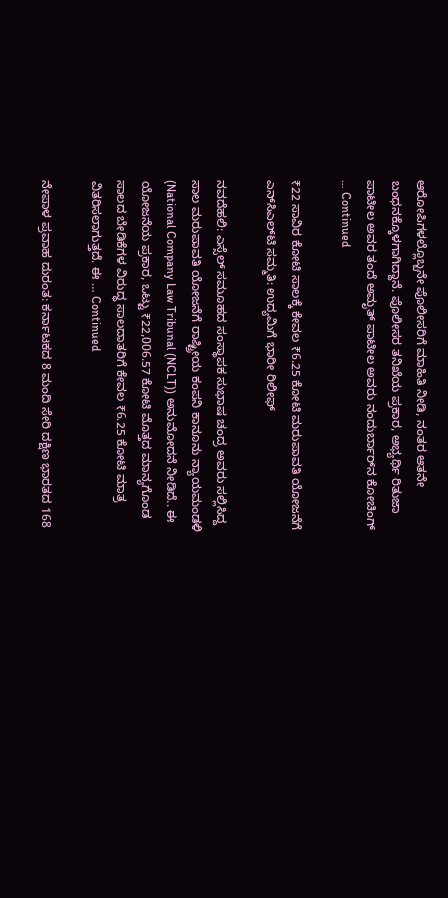ಆರೋಪಿಗಳಲ್ಲೊಬ್ಬನೇ ಪೊಲೀಸರಿಗೆ ಮಾಹಿತಿ ನೀಡಿ, ನಂತರ ಆತನೇ ಬಂಧನಕ್ಕೊಳಗಾಗಿದ್ದಾನೆ. ಪೊಲೀಸರ ತನಿಖೆಯ ಪ್ರಕಾರ, ಅಭ್ಯರ್ಥಿ ರಿತುಜಾ ಪಾಟೀಲ ಅವರ ತಂದೆ ಅಮೃತ್‌ ಪಾಟೀಲ ಅವರು ನಂದುರ್ಬಾರ್‌ನ ಕೋಚಿಂಗ್‌ … Continued

₹22 ಸಾವಿರ ಕೋಟಿ ಸಾಲಕ್ಕೆ ಕೇವಲ ₹6.25 ಕೋಟಿ ಮರುಪಾವತಿ ಯೋಜನೆಗೆ ಎನ್‌ಸಿಎಲ್‌ಟಿ ಸಮ್ಮತಿ: ಉದ್ಯಮಿಗೆ ಭಾರೀ ರಿಲೀಫ್‌

ನವದೆಹಲಿ: ಎಸ್ಸೆಲ್‌ ಸಮೂಹದ ಸಂಸ್ಥಾಪಕ ಸುಭಾಷ ಚಂದ್ರ ಅವರು ಸಲ್ಲಿಸಿದ್ದ ಸಾಲ ಮರುಪಾವತಿ ಯೋಜನೆಗೆ ರಾಷ್ಟ್ರೀಯ ಕಂಪನಿ ಕಾನೂನು ನ್ಯಾಯಮಂಡಳಿ (National Company Law Tribunal (NCLT)) ಅನುಮೋದನೆ ನೀಡಿದೆ.. ಈ ಯೋಜನೆಯ ಪ್ರಕಾರ, ಒಟ್ಟು ₹22,006.57 ಕೋಟಿ ಮೊತ್ತದ ಮಾನ್ಯಗೊಂಡ ಸಾಲದ ಬೇಡಿಕೆಗಳ ವಿರುದ್ಧ ಸಾಲದಾತರಿಗೆ ಕೇವಲ ₹6.25 ಕೋಟಿ ಮಾತ್ರ ವಿತರಿಸಲಾಗುತ್ತದೆ. ಈ … Continued

ನೇಪಾಳ ಪ್ರವಾಹ ದುರಂತ: ಕರ್ನಾಟಕದ 8 ಮಂದಿ ಸೇರಿ ದಕ್ಷಿಣ ಭಾರತದ 168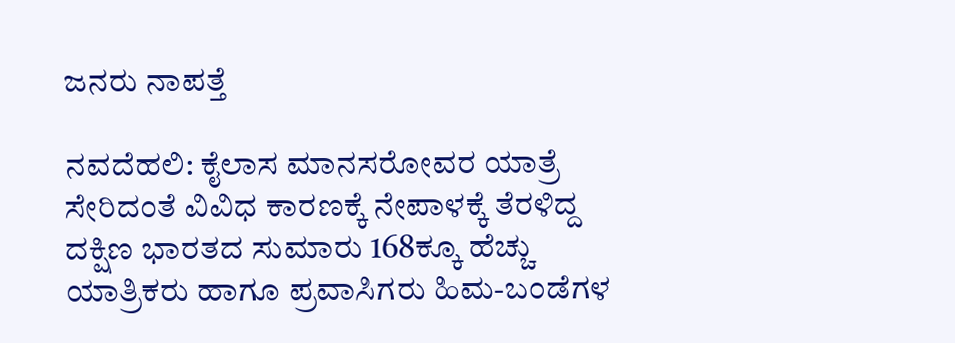ಜನರು ನಾಪತ್ತೆ

ನವದೆಹಲಿ: ಕೈಲಾಸ ಮಾನಸರೋವರ ಯಾತ್ರೆ ಸೇರಿದಂತೆ ವಿವಿಧ ಕಾರಣಕ್ಕೆ ನೇಪಾಳಕ್ಕೆ ತೆರಳಿದ್ದ ದಕ್ಷಿಣ ಭಾರತದ ಸುಮಾರು 168ಕ್ಕೂ ಹೆಚ್ಚು ಯಾತ್ರಿಕರು ಹಾಗೂ ಪ್ರವಾಸಿಗರು ಹಿಮ-ಬಂಡೆಗಳ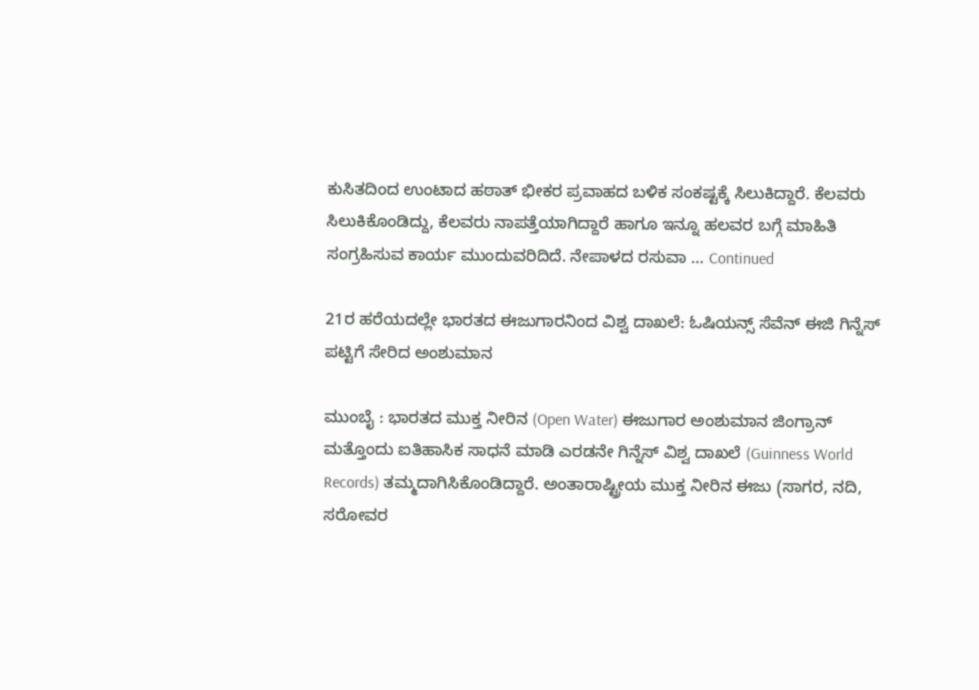ಕುಸಿತದಿಂದ ಉಂಟಾದ ಹಠಾತ್‌ ಭೀಕರ ಪ್ರವಾಹದ ಬಳಿಕ ಸಂಕಷ್ಟಕ್ಕೆ ಸಿಲುಕಿದ್ದಾರೆ. ಕೆಲವರು ಸಿಲುಕಿಕೊಂಡಿದ್ದು, ಕೆಲವರು ನಾಪತ್ತೆಯಾಗಿದ್ದಾರೆ ಹಾಗೂ ಇನ್ನೂ ಹಲವರ ಬಗ್ಗೆ ಮಾಹಿತಿ ಸಂಗ್ರಹಿಸುವ ಕಾರ್ಯ ಮುಂದುವರಿದಿದೆ. ನೇಪಾಳದ ರಸುವಾ … Continued

21ರ ಹರೆಯದಲ್ಲೇ ಭಾರತದ ಈಜುಗಾರನಿಂದ ವಿಶ್ವ ದಾಖಲೆ: ಓಷಿಯನ್ಸ್ ಸೆವೆನ್ ಈಜಿ ಗಿನ್ನೆಸ್ ಪಟ್ಟಿಗೆ ಸೇರಿದ ಅಂಶುಮಾನ

ಮುಂಬೈ : ಭಾರತದ ಮುಕ್ತ ನೀರಿನ (Open Water) ಈಜುಗಾರ ಅಂಶುಮಾನ ಜಿಂಗ್ರಾನ್ ಮತ್ತೊಂದು ಐತಿಹಾಸಿಕ ಸಾಧನೆ ಮಾಡಿ ಎರಡನೇ ಗಿನ್ನೆಸ್ ವಿಶ್ವ ದಾಖಲೆ (Guinness World Records) ತಮ್ಮದಾಗಿಸಿಕೊಂಡಿದ್ದಾರೆ. ಅಂತಾರಾಷ್ಟ್ರೀಯ ಮುಕ್ತ ನೀರಿನ ಈಜು (ಸಾಗರ, ನದಿ, ಸರೋವರ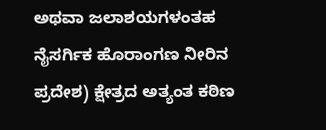ಅಥವಾ ಜಲಾಶಯಗಳಂತಹ ನೈಸರ್ಗಿಕ ಹೊರಾಂಗಣ ನೀರಿನ ಪ್ರದೇಶ) ಕ್ಷೇತ್ರದ ಅತ್ಯಂತ ಕಠಿಣ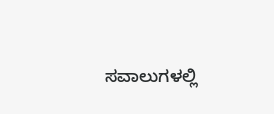ಸವಾಲುಗಳಲ್ಲಿ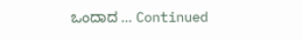ಒಂದಾದ … Continued